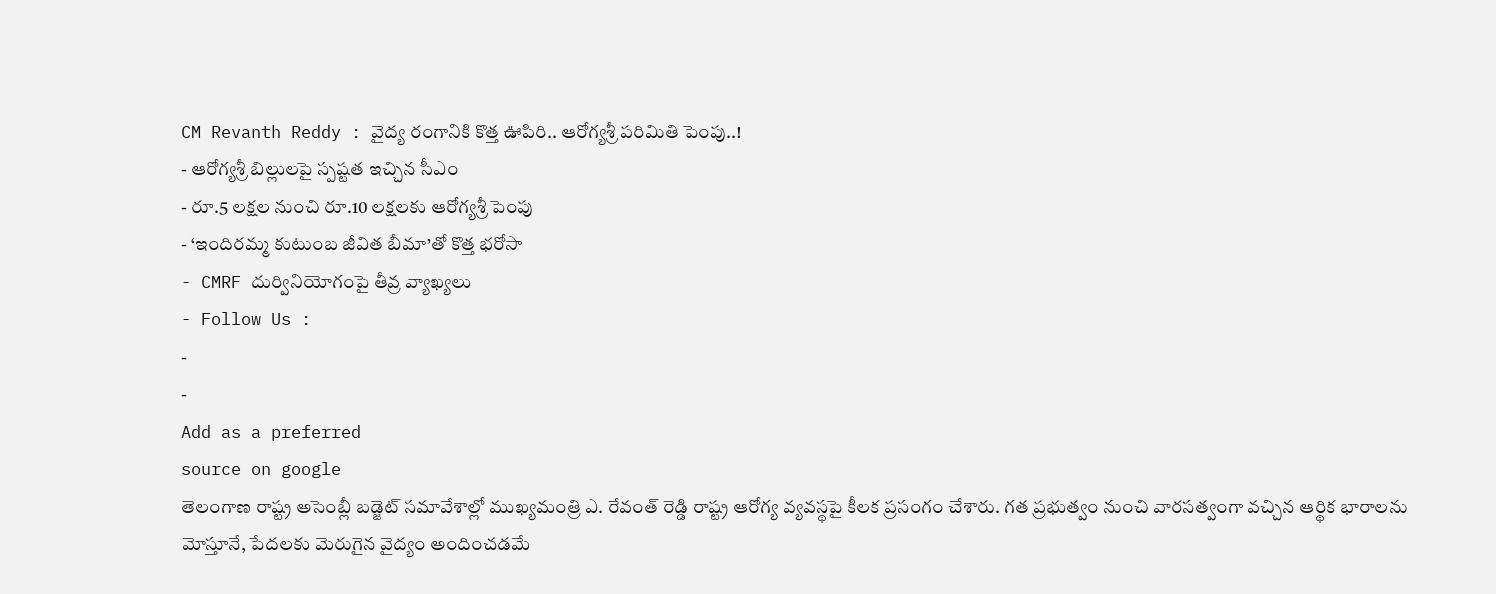CM Revanth Reddy : వైద్య రంగానికి కొత్త ఊపిరి.. ఆరోగ్యశ్రీ పరిమితి పెంపు..!
- ఆరోగ్యశ్రీ బిల్లులపై స్పష్టత ఇచ్చిన సీఎం
- రూ.5 లక్షల నుంచి రూ.10 లక్షలకు ఆరోగ్యశ్రీ పెంపు
- ‘ఇందిరమ్మ కుటుంబ జీవిత బీమా’తో కొత్త భరోసా
- CMRF దుర్వినియోగంపై తీవ్ర వ్యాఖ్యలు
- Follow Us :
-
-
Add as a preferred
source on google
తెలంగాణ రాష్ట్ర అసెంబ్లీ బడ్జెట్ సమావేశాల్లో ముఖ్యమంత్రి ఎ. రేవంత్ రెడ్డి రాష్ట్ర ఆరోగ్య వ్యవస్థపై కీలక ప్రసంగం చేశారు. గత ప్రభుత్వం నుంచి వారసత్వంగా వచ్చిన ఆర్థిక భారాలను మోస్తూనే, పేదలకు మెరుగైన వైద్యం అందించడమే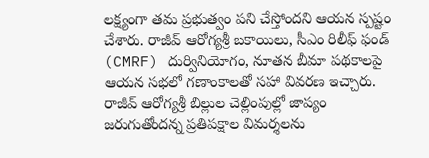లక్ష్యంగా తమ ప్రభుత్వం పని చేస్తోందని ఆయన స్పష్టం చేశారు. రాజీవ్ ఆరోగ్యశ్రీ బకాయిలు, సీఎం రిలీఫ్ ఫండ్ (CMRF) దుర్వినియోగం, నూతన బీమా పథకాలపై ఆయన సభలో గణాంకాలతో సహా వివరణ ఇచ్చారు.
రాజీవ్ ఆరోగ్యశ్రీ బిల్లుల చెల్లింపుల్లో జాప్యం జరుగుతోందన్న ప్రతిపక్షాల విమర్శలను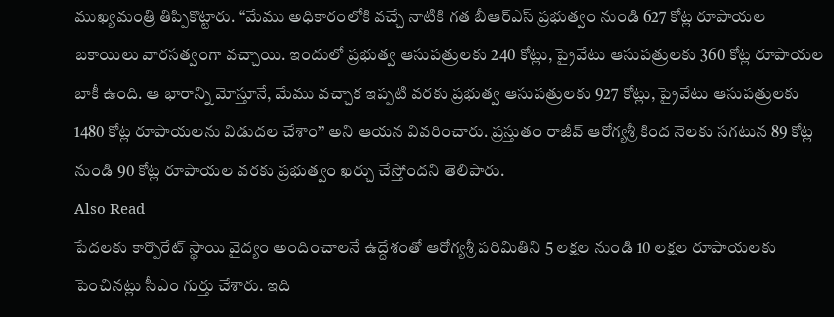ముఖ్యమంత్రి తిప్పికొట్టారు. “మేము అధికారంలోకి వచ్చే నాటికి గత బీఆర్ఎస్ ప్రభుత్వం నుండి 627 కోట్ల రూపాయల బకాయిలు వారసత్వంగా వచ్చాయి. ఇందులో ప్రభుత్వ ఆసుపత్రులకు 240 కోట్లు, ప్రైవేటు ఆసుపత్రులకు 360 కోట్ల రూపాయల బాకీ ఉంది. ఆ భారాన్ని మోస్తూనే, మేము వచ్చాక ఇప్పటి వరకు ప్రభుత్వ ఆసుపత్రులకు 927 కోట్లు, ప్రైవేటు ఆసుపత్రులకు 1480 కోట్ల రూపాయలను విడుదల చేశాం” అని ఆయన వివరించారు. ప్రస్తుతం రాజీవ్ ఆరోగ్యశ్రీ కింద నెలకు సగటున 89 కోట్ల నుండి 90 కోట్ల రూపాయల వరకు ప్రభుత్వం ఖర్చు చేస్తోందని తెలిపారు.
Also Read
పేదలకు కార్పొరేట్ స్థాయి వైద్యం అందించాలనే ఉద్దేశంతో ఆరోగ్యశ్రీ పరిమితిని 5 లక్షల నుండి 10 లక్షల రూపాయలకు పెంచినట్లు సీఎం గుర్తు చేశారు. ఇది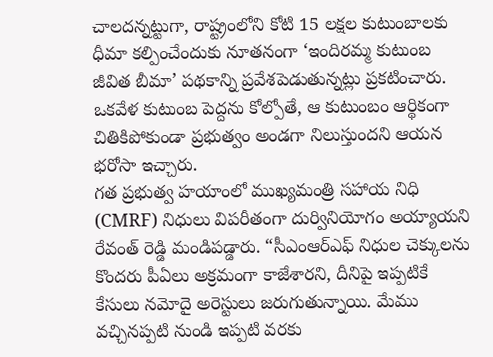చాలదన్నట్టుగా, రాష్ట్రంలోని కోటి 15 లక్షల కుటుంబాలకు ధీమా కల్పించేందుకు నూతనంగా ‘ఇందిరమ్మ కుటుంబ జీవిత బీమా’ పథకాన్ని ప్రవేశపెడుతున్నట్లు ప్రకటించారు. ఒకవేళ కుటుంబ పెద్దను కోల్పోతే, ఆ కుటుంబం ఆర్థికంగా చితికిపోకుండా ప్రభుత్వం అండగా నిలుస్తుందని ఆయన భరోసా ఇచ్చారు.
గత ప్రభుత్వ హయాంలో ముఖ్యమంత్రి సహాయ నిధి (CMRF) నిధులు విపరీతంగా దుర్వినియోగం అయ్యాయని రేవంత్ రెడ్డి మండిపడ్డారు. “సీఎంఆర్ఎఫ్ నిధుల చెక్కులను కొందరు పీఏలు అక్రమంగా కాజేశారని, దీనిపై ఇప్పటికే కేసులు నమోదై అరెస్టులు జరుగుతున్నాయి. మేము వచ్చినప్పటి నుండి ఇప్పటి వరకు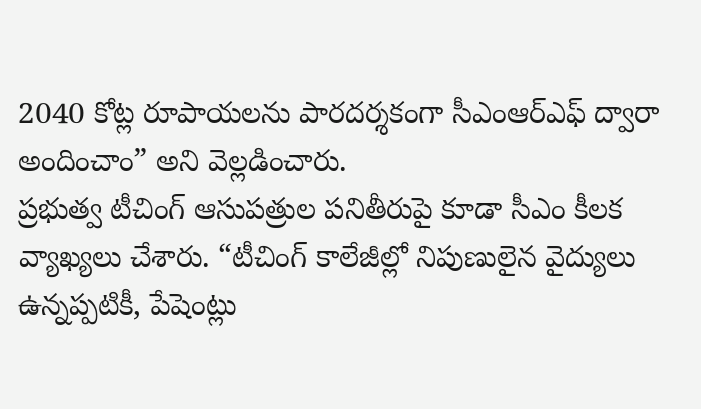2040 కోట్ల రూపాయలను పారదర్శకంగా సీఎంఆర్ఎఫ్ ద్వారా అందించాం” అని వెల్లడించారు.
ప్రభుత్వ టీచింగ్ ఆసుపత్రుల పనితీరుపై కూడా సీఎం కీలక వ్యాఖ్యలు చేశారు. “టీచింగ్ కాలేజీల్లో నిపుణులైన వైద్యులు ఉన్నప్పటికీ, పేషెంట్లు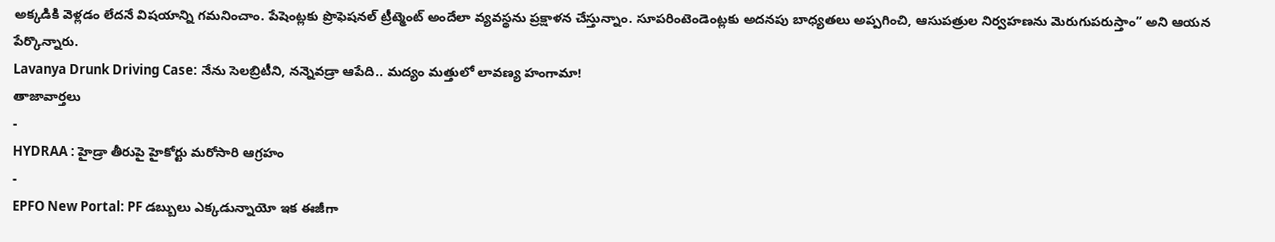అక్కడికి వెళ్లడం లేదనే విషయాన్ని గమనించాం. పేషెంట్లకు ప్రొఫెషనల్ ట్రీట్మెంట్ అందేలా వ్యవస్థను ప్రక్షాళన చేస్తున్నాం. సూపరింటెండెంట్లకు అదనపు బాధ్యతలు అప్పగించి, ఆసుపత్రుల నిర్వహణను మెరుగుపరుస్తాం” అని ఆయన పేర్కొన్నారు.
Lavanya Drunk Driving Case: నేను సెలబ్రిటీని, నన్నెవడ్రా ఆపేది.. మద్యం మత్తులో లావణ్య హంగామా!
తాజావార్తలు
-
HYDRAA : హైడ్రా తీరుపై హైకోర్టు మరోసారి ఆగ్రహం
-
EPFO New Portal: PF డబ్బులు ఎక్కడున్నాయో ఇక ఈజీగా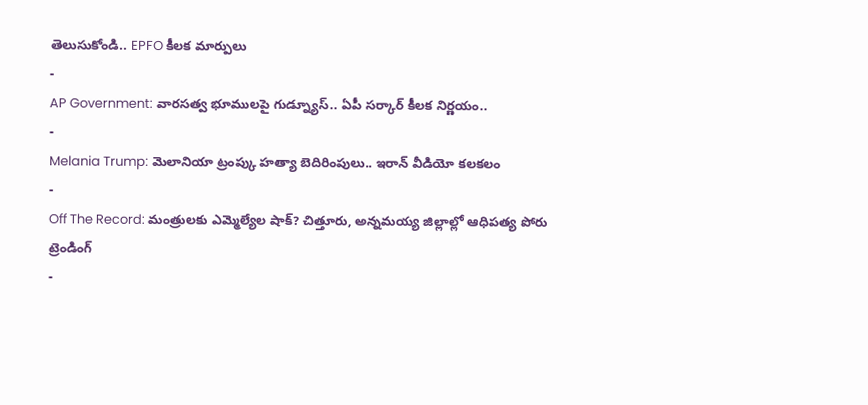తెలుసుకోండి.. EPFO కీలక మార్పులు
-
AP Government: వారసత్వ భూములపై గుడ్న్యూస్.. ఏపీ సర్కార్ కీలక నిర్ణయం..
-
Melania Trump: మెలానియా ట్రంప్కు హత్యా బెదిరింపులు.. ఇరాన్ వీడియో కలకలం
-
Off The Record: మంత్రులకు ఎమ్మెల్యేల షాక్? చిత్తూరు, అన్నమయ్య జిల్లాల్లో ఆధిపత్య పోరు
ట్రెండింగ్
-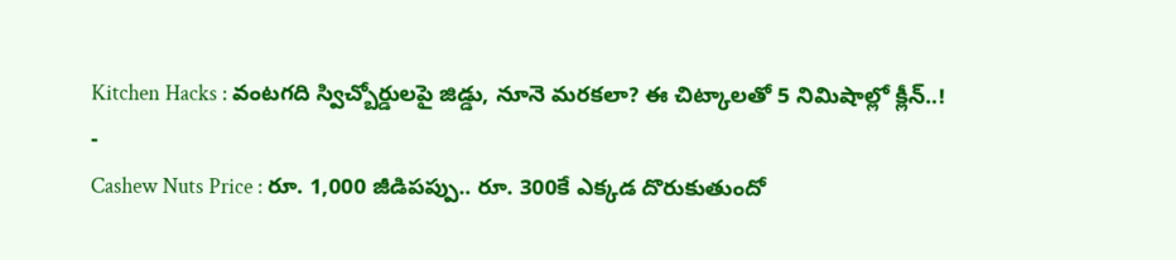Kitchen Hacks : వంటగది స్విచ్బోర్డులపై జిడ్డు, నూనె మరకలా? ఈ చిట్కాలతో 5 నిమిషాల్లో క్లీన్..!
-
Cashew Nuts Price : రూ. 1,000 జీడిపప్పు.. రూ. 300కే ఎక్కడ దొరుకుతుందో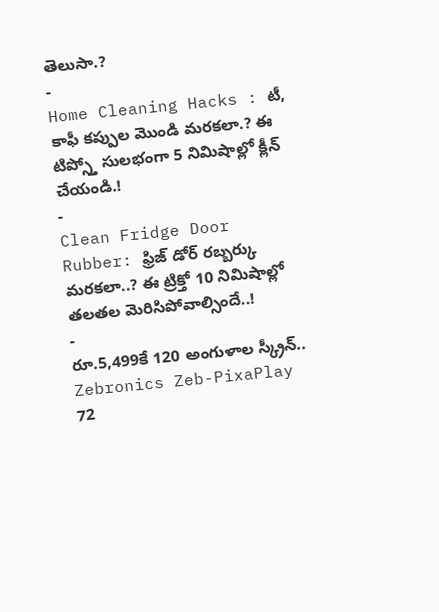తెలుసా.?
-
Home Cleaning Hacks : టీ, కాఫీ కప్పుల మొండి మరకలా.? ఈ టిప్స్తో సులభంగా 5 నిమిషాల్లో క్లీన్ చేయండి.!
-
Clean Fridge Door Rubber: ఫ్రిజ్ డోర్ రబ్బర్కు మరకలా..? ఈ ట్రిక్తో 10 నిమిషాల్లో తలతల మెరిసిపోవాల్సిందే..!
-
రూ.5,499కే 120 అంగుళాల స్క్రీన్.. Zebronics Zeb-PixaPlay 72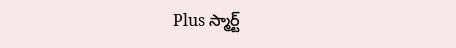Plus స్మార్ట్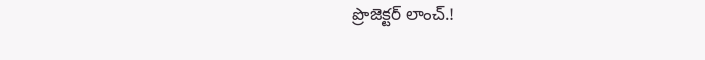ప్రొజెక్టర్ లాంచ్.!